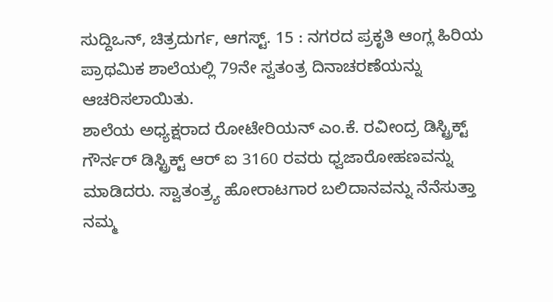ಸುದ್ದಿಒನ್, ಚಿತ್ರದುರ್ಗ, ಆಗಸ್ಟ್. 15 : ನಗರದ ಪ್ರಕೃತಿ ಆಂಗ್ಲ ಹಿರಿಯ ಪ್ರಾಥಮಿಕ ಶಾಲೆಯಲ್ಲಿ 79ನೇ ಸ್ವತಂತ್ರ ದಿನಾಚರಣೆಯನ್ನು ಆಚರಿಸಲಾಯಿತು.
ಶಾಲೆಯ ಅಧ್ಯಕ್ಷರಾದ ರೋಟೇರಿಯನ್ ಎಂ.ಕೆ. ರವೀಂದ್ರ ಡಿಸ್ಟ್ರಿಕ್ಟ್ ಗೌರ್ನರ್ ಡಿಸ್ಟ್ರಿಕ್ಟ್ ಆರ್ ಐ 3160 ರವರು ಧ್ವಜಾರೋಹಣವನ್ನು ಮಾಡಿದರು. ಸ್ವಾತಂತ್ರ್ಯ ಹೋರಾಟಗಾರ ಬಲಿದಾನವನ್ನು ನೆನೆಸುತ್ತಾ ನಮ್ಮ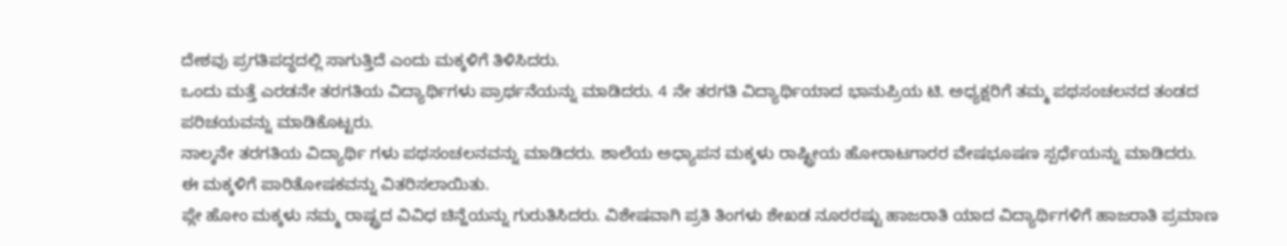ದೇಶವು ಪ್ರಗತಿಪದ್ಧದಲ್ಲಿ ಸಾಗುತ್ತಿದೆ ಎಂದು ಮಕ್ಕಳಿಗೆ ತಿಳಿಸಿದರು.
ಒಂದು ಮತ್ತೆ ಎರಡನೇ ತರಗತಿಯ ವಿದ್ಯಾರ್ಥಿಗಳು ಪ್ರಾರ್ಥನೆಯನ್ನು ಮಾಡಿದರು. 4 ನೇ ತರಗತಿ ವಿದ್ಯಾರ್ಥಿಯಾದ ಭಾನುಪ್ರಿಯ ಟಿ. ಅಧ್ಯಕ್ಷರಿಗೆ ತಮ್ಮ ಪಥಸಂಚಲನದ ತಂಡದ ಪರಿಚಯವನ್ನು ಮಾಡಿಕೊಟ್ಟರು.
ನಾಲ್ಕನೇ ತರಗತಿಯ ವಿದ್ಯಾರ್ಥಿ ಗಳು ಪಥಸಂಚಲನವನ್ನು ಮಾಡಿದರು. ಶಾಲೆಯ ಅಧ್ಯಾಪನ ಮಕ್ಕಳು ರಾಷ್ಟ್ರೀಯ ಹೋರಾಟಗಾರರ ವೇಷಭೂಷಣ ಸ್ಪರ್ಧೆಯನ್ನು ಮಾಡಿದರು.
ಈ ಮಕ್ಕಳಿಗೆ ಪಾರಿತೋಷಕವನ್ನು ವಿತರಿಸಲಾಯಿತು.
ಪ್ಲೇ ಹೋಂ ಮಕ್ಕಳು ನಮ್ಮ ರಾಷ್ಟ್ರದ ವಿವಿಧ ಚಿನ್ಹೆಯನ್ನು ಗುರುತಿಸಿದರು. ವಿಶೇಷವಾಗಿ ಪ್ರತಿ ತಿಂಗಳು ಶೇಖಡ ನೂರರಷ್ಟು ಹಾಜರಾತಿ ಯಾದ ವಿದ್ಯಾರ್ಥಿಗಳಿಗೆ ಹಾಜರಾತಿ ಪ್ರಮಾಣ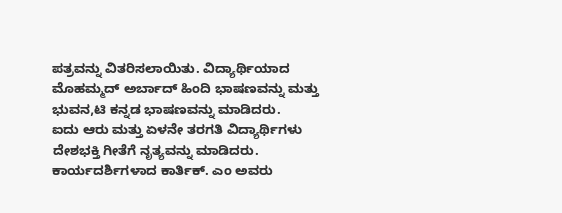ಪತ್ರವನ್ನು ವಿತರಿಸಲಾಯಿತು. ವಿದ್ಯಾರ್ಥಿಯಾದ ಮೊಹಮ್ಮದ್ ಅರ್ಬಾದ್ ಹಿಂದಿ ಭಾಷಣವನ್ನು ಮತ್ತು ಭುವನ,ಟಿ ಕನ್ನಡ ಭಾಷಣವನ್ನು ಮಾಡಿದರು.
ಐದು ಆರು ಮತ್ತು ಏಳನೇ ತರಗತಿ ವಿದ್ಯಾರ್ಥಿಗಳು ದೇಶಭಕ್ತಿ ಗೀತೆಗೆ ನೃತ್ಯವನ್ನು ಮಾಡಿದರು.
ಕಾರ್ಯದರ್ಶಿಗಳಾದ ಕಾರ್ತಿಕ್. ಎಂ ಅವರು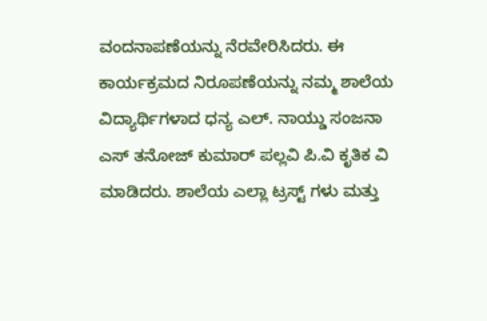ವಂದನಾಪಣೆಯನ್ನು ನೆರವೇರಿಸಿದರು. ಈ ಕಾರ್ಯಕ್ರಮದ ನಿರೂಪಣೆಯನ್ನು ನಮ್ಮ ಶಾಲೆಯ ವಿದ್ಯಾರ್ಥಿಗಳಾದ ಧನ್ಯ ಎಲ್. ನಾಯ್ಡು ಸಂಜನಾ ಎಸ್ ತನೋಜ್ ಕುಮಾರ್ ಪಲ್ಲವಿ ಪಿ.ವಿ ಕೃತಿಕ ವಿ ಮಾಡಿದರು. ಶಾಲೆಯ ಎಲ್ಲಾ ಟ್ರಸ್ಟ್ ಗಳು ಮತ್ತು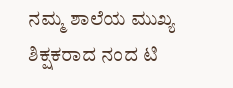ನಮ್ಮ ಶಾಲೆಯ ಮುಖ್ಯ ಶಿಕ್ಷಕರಾದ ನಂದ ಟಿ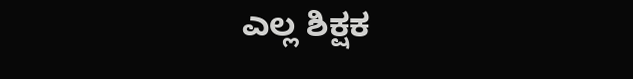ಎಲ್ಲ ಶಿಕ್ಷಕ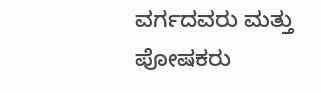ವರ್ಗದವರು ಮತ್ತು ಪೋಷಕರು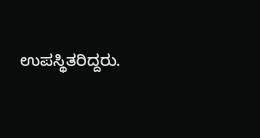ಉಪಸ್ಥಿತರಿದ್ದರು.